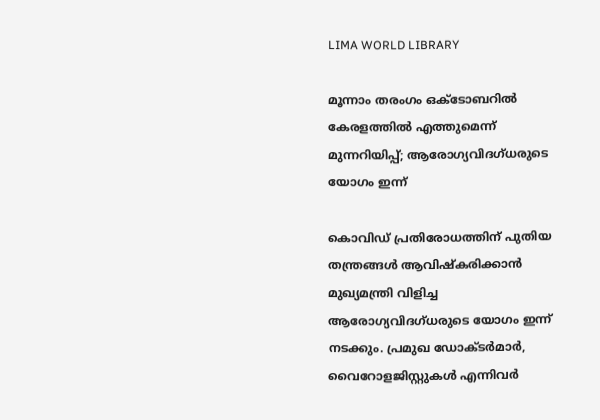LIMA WORLD LIBRARY

മൂന്നാം തരംഗം ഒക്ടോബറില്‍ കേരളത്തിൽ എത്തുമെന്ന് മുന്നറിയിപ്പ്; ആരോഗ്യവിദഗ്ധരുടെ യോഗം ഇന്ന്

കൊവിഡ് പ്രതിരോധത്തിന് പുതിയ തന്ത്രങ്ങള്‍ ആവിഷ്‌കരിക്കാന്‍ മുഖ്യമന്ത്രി വിളിച്ച ആരോഗ്യവിദഗ്ധരുടെ യോഗം ഇന്ന് നടക്കും. പ്രമുഖ ഡോക്ടര്‍മാര്‍, വൈറോളജിസ്റ്റുകള്‍ എന്നിവര്‍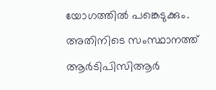യോഗത്തില്‍ പങ്കെടുക്കും. അതിനിടെ സംസ്ഥാനത്ത് ആര്‍ടിപിസിആര്‍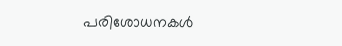പരിശോധനകള്‍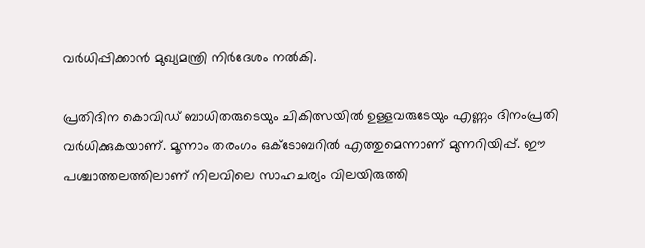വര്‍ധിപ്പിക്കാന്‍ മുഖ്യമന്ത്രി നിര്‍ദേശം നല്‍കി.

പ്രതിദിന കൊവിഡ് ബാധിതരുടെയും ചികിത്സയില്‍ ഉള്ളവരുടേയും എണ്ണം ദിനംപ്രതി വര്‍ധിക്കുകയാണ്. മൂന്നാം തരംഗം ഒക്ടോബറില്‍ എത്തുമെന്നാണ് മുന്നറിയിപ്പ്. ഈ പശ്ചാത്തലത്തിലാണ് നിലവിലെ സാഹചര്യം വിലയിരുത്തി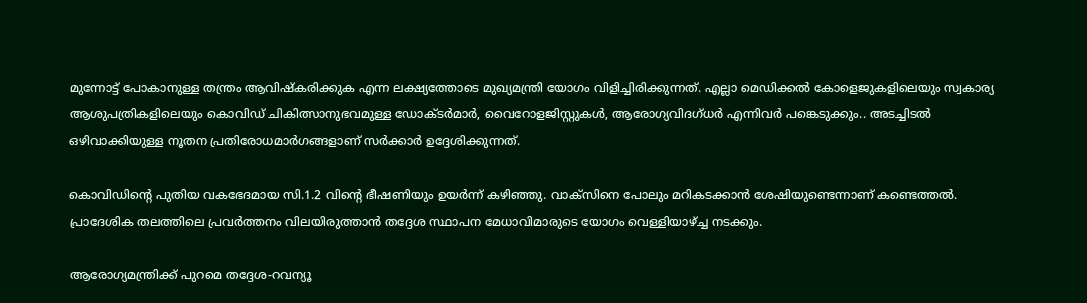മുന്നോട്ട് പോകാനുള്ള തന്ത്രം ആവിഷ്‌കരിക്കുക എന്ന ലക്ഷ്യത്തോടെ മുഖ്യമന്ത്രി യോഗം വിളിച്ചിരിക്കുന്നത്. എല്ലാ മെഡിക്കല്‍ കോളെജുകളിലെയും സ്വകാര്യ ആശുപത്രികളിലെയും കൊവിഡ് ചികിത്സാനുഭവമുള്ള ഡോക്ടര്‍മാര്‍, വൈറോളജിസ്റ്റുകള്‍, ആരോഗ്യവിദഗ്ധര്‍ എന്നിവര്‍ പങ്കെടുക്കും.. അടച്ചിടല്‍ ഒഴിവാക്കിയുള്ള നൂതന പ്രതിരോധമാര്‍ഗങ്ങളാണ് സര്‍ക്കാര്‍ ഉദ്ദേശിക്കുന്നത്.

കൊവിഡിന്റെ പുതിയ വകഭേദമായ സി.1.2 വിന്റെ ഭീഷണിയും ഉയര്‍ന്ന് കഴിഞ്ഞു. വാക്സിനെ പോലും മറികടക്കാന്‍ ശേഷിയുണ്ടെന്നാണ് കണ്ടെത്തല്‍. പ്രാദേശിക തലത്തിലെ പ്രവര്‍ത്തനം വിലയിരുത്താന്‍ തദ്ദേശ സ്ഥാപന മേധാവിമാരുടെ യോഗം വെള്ളിയാഴ്ച്ച നടക്കും.

ആരോഗ്യമന്ത്രിക്ക് പുറമെ തദ്ദേശ-റവന്യൂ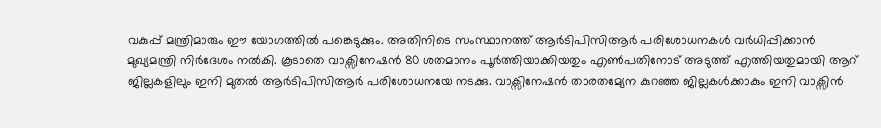വകുപ്പ് മന്ത്രിമാരും ഈ യോഗത്തില്‍ പങ്കെടുക്കും. അതിനിടെ സംസ്ഥാനത്ത് ആര്‍ടിപിസിആര്‍ പരിശോധനകള്‍ വര്‍ധിപ്പിക്കാന്‍ മുഖ്യമന്ത്രി നിര്‍ദേശം നല്‍കി. കൂടാതെ വാക്സിനേഷന്‍ 80 ശതമാനം പൂര്‍ത്തിയാക്കിയതും എണ്‍പതിനോട് അടുത്ത് എത്തിയതുമായി ആറ് ജില്ലകളിലും ഇനി മുതല്‍ ആര്‍ടിപിസിആര്‍ പരിശോധനയേ നടക്കു. വാക്സിനേഷന്‍ താരതമ്യേന കുറഞ്ഞ ജില്ലകള്‍ക്കാകും ഇനി വാക്സിന്‍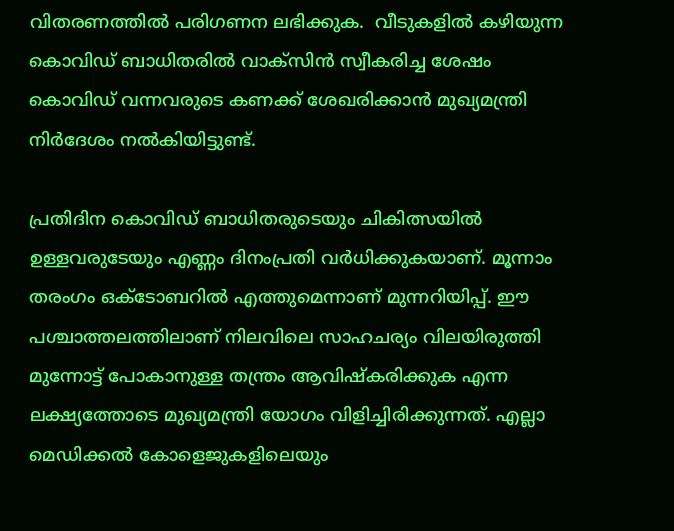വിതരണത്തില്‍ പരിഗണന ലഭിക്കുക.  വീടുകളില്‍ കഴിയുന്ന കൊവിഡ് ബാധിതരില്‍ വാക്സിന്‍ സ്വീകരിച്ച ശേഷം കൊവിഡ് വന്നവരുടെ കണക്ക് ശേഖരിക്കാന്‍ മുഖ്യമന്ത്രി നിര്‍ദേശം നല്‍കിയിട്ടുണ്ട്.

പ്രതിദിന കൊവിഡ് ബാധിതരുടെയും ചികിത്സയില്‍ ഉള്ളവരുടേയും എണ്ണം ദിനംപ്രതി വര്‍ധിക്കുകയാണ്. മൂന്നാം തരംഗം ഒക്ടോബറില്‍ എത്തുമെന്നാണ് മുന്നറിയിപ്പ്. ഈ പശ്ചാത്തലത്തിലാണ് നിലവിലെ സാഹചര്യം വിലയിരുത്തി മുന്നോട്ട് പോകാനുള്ള തന്ത്രം ആവിഷ്‌കരിക്കുക എന്ന ലക്ഷ്യത്തോടെ മുഖ്യമന്ത്രി യോഗം വിളിച്ചിരിക്കുന്നത്. എല്ലാ മെഡിക്കല്‍ കോളെജുകളിലെയും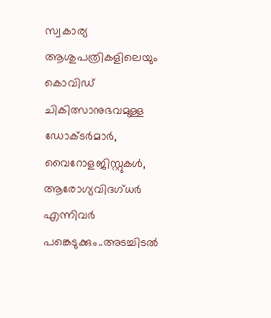സ്വകാര്യ ആശുപത്രികളിലെയും കൊവിഡ് ചികിത്സാനുഭവമുള്ള ഡോക്ടര്‍മാര്‍, വൈറോളജിസ്റ്റുകള്‍, ആരോഗ്യവിദഗ്ധര്‍ എന്നിവര്‍ പങ്കെടുക്കും..അടച്ചിടല്‍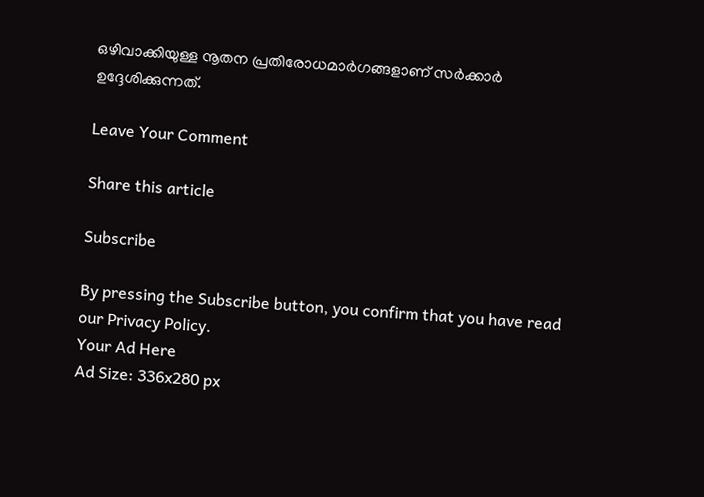ഒഴിവാക്കിയുള്ള നൂതന പ്രതിരോധമാര്‍ഗങ്ങളാണ് സര്‍ക്കാര്‍ ഉദ്ദേശിക്കുന്നത്.

Leave Your Comment

Share this article

Subscribe

By pressing the Subscribe button, you confirm that you have read our Privacy Policy.
Your Ad Here
Ad Size: 336x280 px